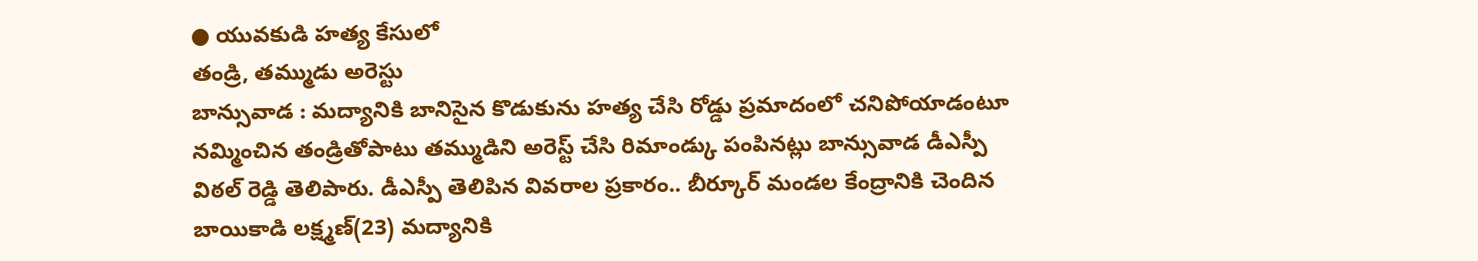● యువకుడి హత్య కేసులో
తండ్రి, తమ్ముడు అరెస్టు
బాన్సువాడ : మద్యానికి బానిసైన కొడుకును హత్య చేసి రోడ్డు ప్రమాదంలో చనిపోయాడంటూ నమ్మించిన తండ్రితోపాటు తమ్ముడిని అరెస్ట్ చేసి రిమాండ్కు పంపినట్లు బాన్సువాడ డీఎస్పీ విఠల్ రెడ్డి తెలిపారు. డీఎస్పీ తెలిపిన వివరాల ప్రకారం.. బీర్కూర్ మండల కేంద్రానికి చెందిన బాయికాడి లక్ష్మణ్(23) మద్యానికి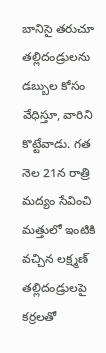బానిసై తరుచూ తల్లిదండ్రులను డబ్బుల కోసం వేధిస్తూ, వారిని కొట్టేవాడు. గత నెల 21న రాత్రి మద్యం సేవించి మత్తులో ఇంటికి వచ్చిన లక్ష్మణ్ తల్లిదండ్రులపై కర్రలతో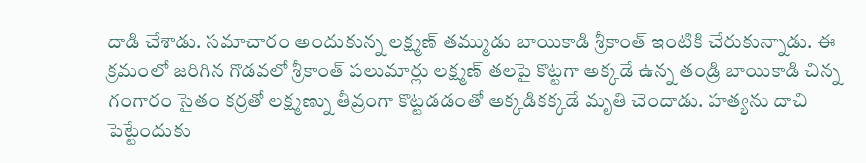దాడి చేశాడు. సమాచారం అందుకున్న లక్ష్మణ్ తమ్ముడు బాయికాడి శ్రీకాంత్ ఇంటికి చేరుకున్నాడు. ఈ క్రమంలో జరిగిన గొడవలో శ్రీకాంత్ పలుమార్లు లక్ష్మణ్ తలపై కొట్టగా అక్కడే ఉన్న తండ్రి బాయికాడి చిన్న గంగారం సైతం కర్రతో లక్ష్మణ్ను తీవ్రంగా కొట్టడడంతో అక్కడికక్కడే మృతి చెందాడు. హత్యను దాచి పెట్టేందుకు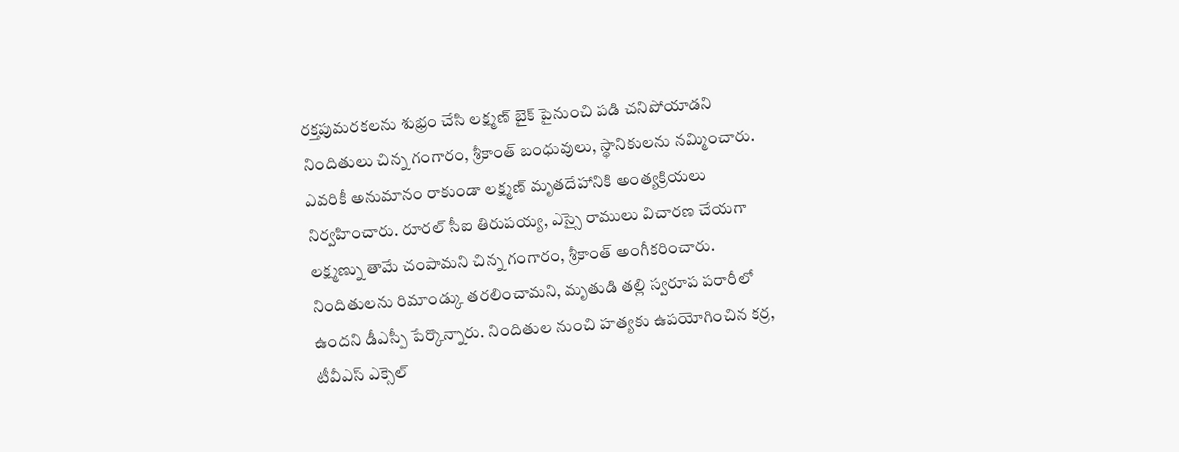రక్తపుమరకలను శుభ్రం చేసి లక్ష్మణ్ బైక్ పైనుంచి పడి చనిపోయాడని నిందితులు చిన్న గంగారం, శ్రీకాంత్ బంధువులు, స్థానికులను నమ్మించారు. ఎవరికీ అనుమానం రాకుండా లక్ష్మణ్ మృతదేహానికి అంత్యక్రియలు నిర్వహించారు. రూరల్ సీఐ తిరుపయ్య, ఎస్సై రాములు విచారణ చేయగా లక్ష్మణ్ను తామే చంపామని చిన్న గంగారం, శ్రీకాంత్ అంగీకరించారు. నిందితులను రిమాండ్కు తరలించామని, మృతుడి తల్లి స్వరూప పరారీలో ఉందని డీఎస్పీ పేర్కొన్నారు. నిందితుల నుంచి హత్యకు ఉపయోగించిన కర్ర, టీవీఎస్ ఎక్సెల్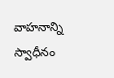వాహనాన్ని స్వాధీనం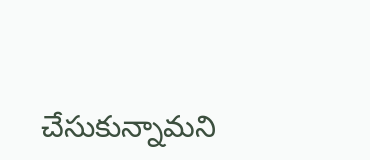చేసుకున్నామని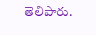తెలిపారు.